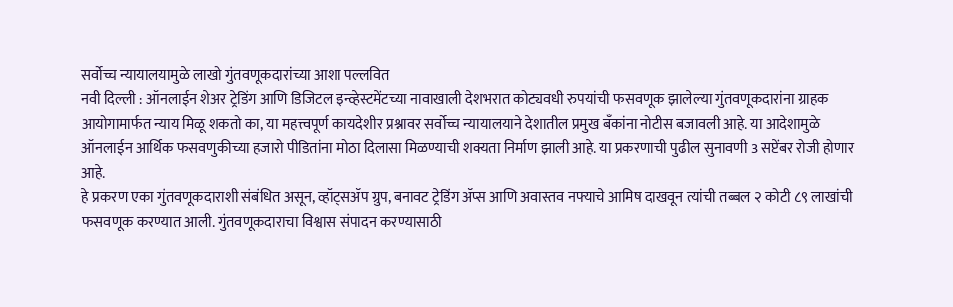सर्वोच्च न्यायालयामुळे लाखो गुंतवणूकदारांच्या आशा पल्लवित
नवी दिल्ली : ऑनलाईन शेअर ट्रेडिंग आणि डिजिटल इन्व्हेस्टमेंटच्या नावाखाली देशभरात कोट्यवधी रुपयांची फसवणूक झालेल्या गुंतवणूकदारांना ग्राहक आयोगामार्फत न्याय मिळू शकतो का, या महत्त्वपूर्ण कायदेशीर प्रश्नावर सर्वोच्च न्यायालयाने देशातील प्रमुख बँकांना नोटीस बजावली आहे. या आदेशामुळे ऑनलाईन आर्थिक फसवणुकीच्या हजारो पीडितांना मोठा दिलासा मिळण्याची शक्यता निर्माण झाली आहे. या प्रकरणाची पुढील सुनावणी 3 सप्टेंबर रोजी होणार आहे.
हे प्रकरण एका गुंतवणूकदाराशी संबंधित असून, व्हॉट्सॲप ग्रुप, बनावट ट्रेडिंग ॲप्स आणि अवास्तव नफ्याचे आमिष दाखवून त्यांची तब्बल २ कोटी ८९ लाखांची फसवणूक करण्यात आली. गुंतवणूकदाराचा विश्वास संपादन करण्यासाठी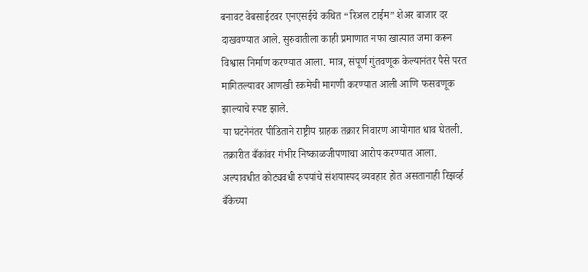बनावट वेबसाईटवर एनएसईचे कथित “रिअल टाईम” शेअर बाजार दर दाखवण्यात आले. सुरुवातीला काही प्रमाणात नफा खात्यात जमा करून विश्वास निर्माण करण्यात आला. मात्र, संपूर्ण गुंतवणूक केल्यानंतर पैसे परत मागितल्यावर आणखी रकमेची मागणी करण्यात आली आणि फसवणूक झाल्याचे स्पष्ट झाले.
या घटनेनंतर पीडिताने राष्ट्रीय ग्राहक तक्रार निवारण आयोगात धाव घेतली. तक्रारीत बँकांवर गंभीर निष्काळजीपणाचा आरोप करण्यात आला. अल्पावधीत कोट्यवधी रुपयांचे संशयास्पद व्यवहार होत असतानाही रिझर्व्ह बँकेच्या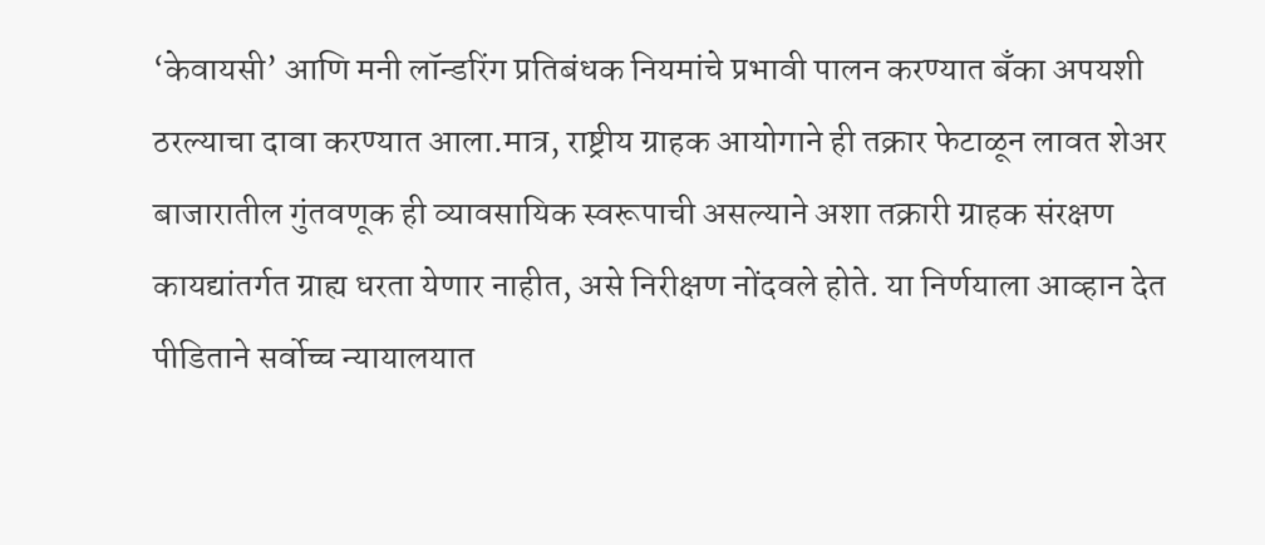‘केवायसी’ आणि मनी लॉन्डरिंग प्रतिबंधक नियमांचे प्रभावी पालन करण्यात बँका अपयशी ठरल्याचा दावा करण्यात आला.मात्र, राष्ट्रीय ग्राहक आयोगाने ही तक्रार फेटाळून लावत शेअर बाजारातील गुंतवणूक ही व्यावसायिक स्वरूपाची असल्याने अशा तक्रारी ग्राहक संरक्षण कायद्यांतर्गत ग्राह्य धरता येणार नाहीत, असे निरीक्षण नोंदवले होते. या निर्णयाला आव्हान देत पीडिताने सर्वोच्च न्यायालयात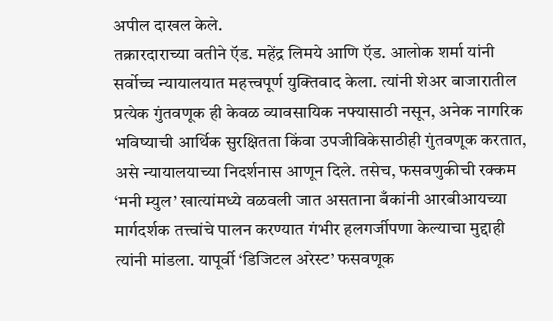अपील दाखल केले.
तक्रारदाराच्या वतीने ऍड. महेंद्र लिमये आणि ऍड. आलोक शर्मा यांनी सर्वोच्च न्यायालयात महत्त्वपूर्ण युक्तिवाद केला. त्यांनी शेअर बाजारातील प्रत्येक गुंतवणूक ही केवळ व्यावसायिक नफ्यासाठी नसून, अनेक नागरिक भविष्याची आर्थिक सुरक्षितता किंवा उपजीविकेसाठीही गुंतवणूक करतात, असे न्यायालयाच्या निदर्शनास आणून दिले. तसेच, फसवणुकीची रक्कम ‘मनी म्युल’ खात्यांमध्ये वळवली जात असताना बँकांनी आरबीआयच्या मार्गदर्शक तत्त्वांचे पालन करण्यात गंभीर हलगर्जीपणा केल्याचा मुद्दाही त्यांनी मांडला. यापूर्वी ‘डिजिटल अरेस्ट’ फसवणूक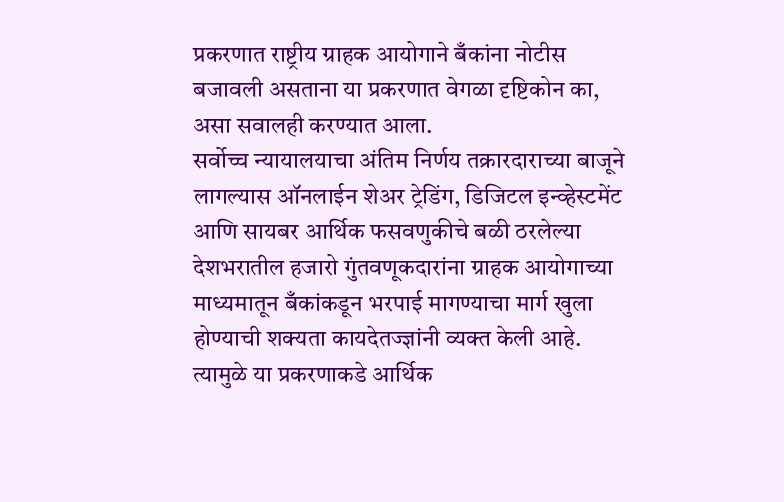प्रकरणात राष्ट्रीय ग्राहक आयोगाने बँकांना नोटीस बजावली असताना या प्रकरणात वेगळा दृष्टिकोन का, असा सवालही करण्यात आला.
सर्वोच्च न्यायालयाचा अंतिम निर्णय तक्रारदाराच्या बाजूने लागल्यास ऑनलाईन शेअर ट्रेडिंग, डिजिटल इन्व्हेस्टमेंट आणि सायबर आर्थिक फसवणुकीचे बळी ठरलेल्या देशभरातील हजारो गुंतवणूकदारांना ग्राहक आयोगाच्या माध्यमातून बँकांकडून भरपाई मागण्याचा मार्ग खुला होण्याची शक्यता कायदेतज्ज्ञांनी व्यक्त केली आहे. त्यामुळे या प्रकरणाकडे आर्थिक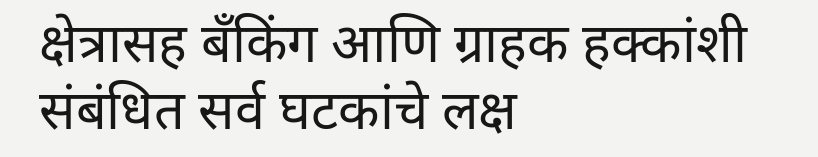क्षेत्रासह बँकिंग आणि ग्राहक हक्कांशी संबंधित सर्व घटकांचे लक्ष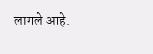लागले आहे.